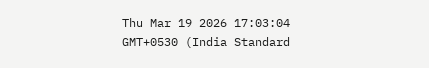Thu Mar 19 2026 17:03:04 GMT+0530 (India Standard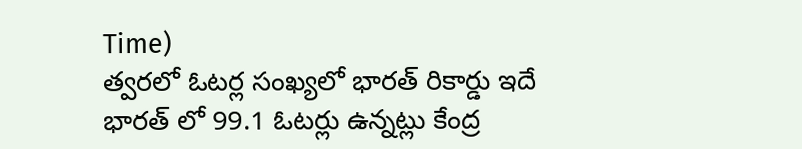Time)
త్వరలో ఓటర్ల సంఖ్యలో భారత్ రికార్డు ఇదే
భారత్ లో 99.1 ఓటర్లు ఉన్నట్లు కేంద్ర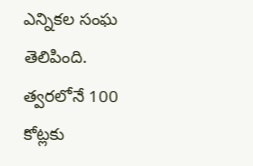ఎన్నికల సంఘ తెలిపింది. త్వరలోనే 100 కోట్లకు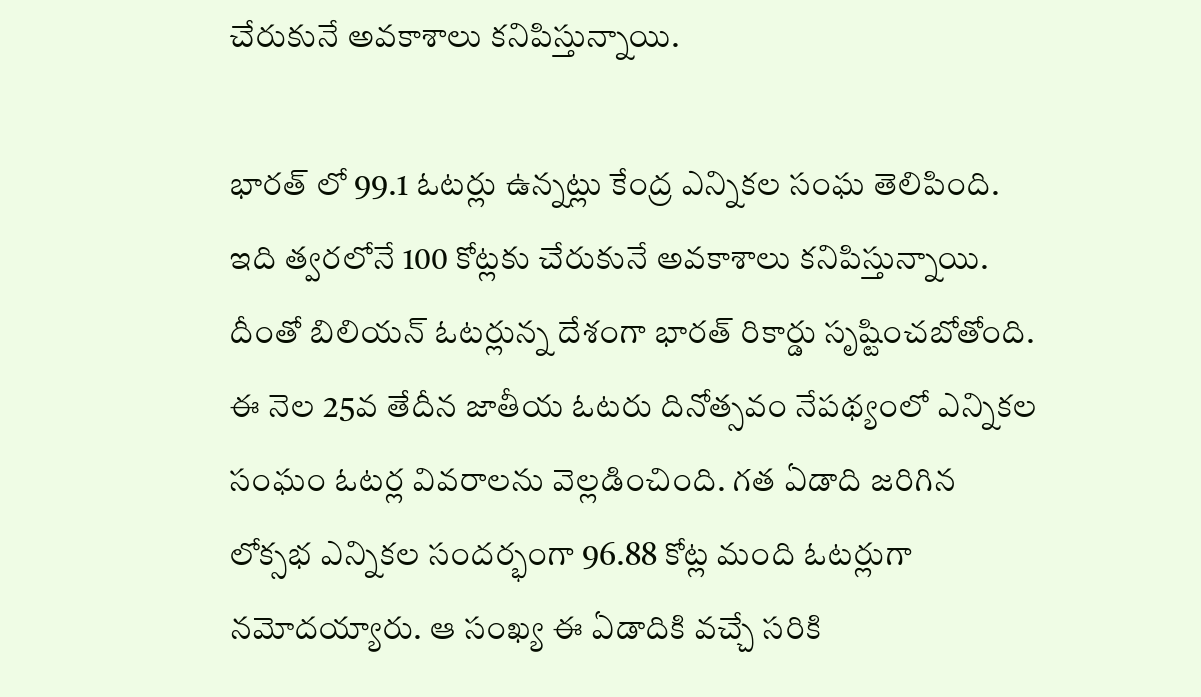చేరుకునే అవకాశాలు కనిపిస్తున్నాయి.

భారత్ లో 99.1 ఓటర్లు ఉన్నట్లు కేంద్ర ఎన్నికల సంఘ తెలిపింది. ఇది త్వరలోనే 100 కోట్లకు చేరుకునే అవకాశాలు కనిపిస్తున్నాయి. దీంతో బిలియన్ ఓటర్లున్న దేశంగా భారత్ రికార్డు సృష్టించబోతోంది. ఈ నెల 25వ తేదీన జాతీయ ఓటరు దినోత్సవం నేపథ్యంలో ఎన్నికల సంఘం ఓటర్ల వివరాలను వెల్లడించింది. గత ఏడాది జరిగిన లోక్సభ ఎన్నికల సందర్భంగా 96.88 కోట్ల మంది ఓటర్లుగా నమోదయ్యారు. ఆ సంఖ్య ఈ ఏడాదికి వచ్చే సరికి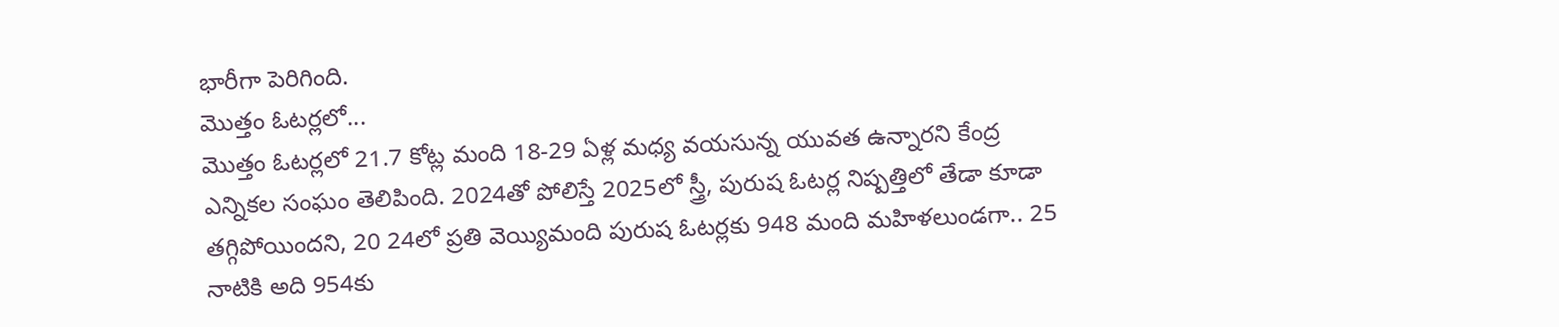భారీగా పెరిగింది.
మొత్తం ఓటర్లలో...
మొత్తం ఓటర్లలో 21.7 కోట్ల మంది 18-29 ఏళ్ల మధ్య వయసున్న యువత ఉన్నారని కేంద్ర ఎన్నికల సంఘం తెలిపింది. 2024తో పోలిస్తే 2025లో స్త్రీ, పురుష ఓటర్ల నిష్పత్తిలో తేడా కూడా తగ్గిపోయిందని, 20 24లో ప్రతి వెయ్యిమంది పురుష ఓటర్లకు 948 మంది మహిళలుండగా.. 25 నాటికి అది 954కు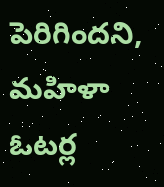పెరిగిందని, మహిళా ఓటర్ల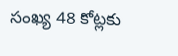సంఖ్య 48 కోట్లకు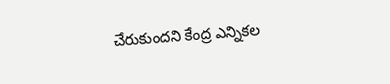చేరుకుందని కేంద్ర ఎన్నికల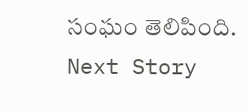సంఘం తెలిపింది.
Next Story